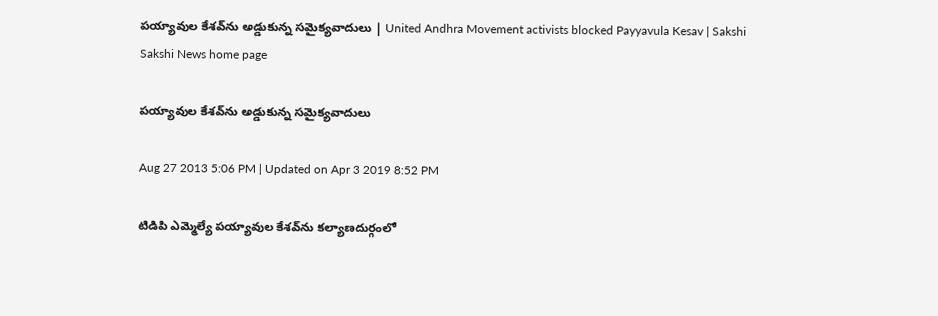పయ్యావుల కేశవ్‌ను అడ్డుకున్న సమైక్యవాదులు | United Andhra Movement activists blocked Payyavula Kesav | Sakshi
Sakshi News home page

పయ్యావుల కేశవ్‌ను అడ్డుకున్న సమైక్యవాదులు

Aug 27 2013 5:06 PM | Updated on Apr 3 2019 8:52 PM

టిడిపి ఎమ్మెల్యే పయ్యావుల కేశవ్‌ను కల్యాణదుర్గంలో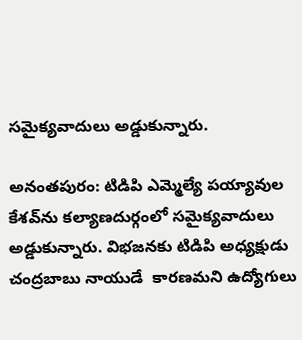సమైక్యవాదులు అడ్డుకున్నారు.

అనంతపురం: టిడిపి ఎమ్మెల్యే పయ్యావుల కేశవ్‌ను కల్యాణదుర్గంలో సమైక్యవాదులు  అడ్డుకున్నారు. విభజనకు టిడిపి అధ్యక్షుడు చంద్రబాబు నాయుడే  కారణమని ఉద్యోగులు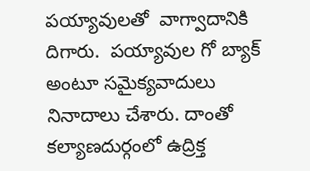పయ్యావులతో  వాగ్వాదానికి దిగారు.  పయ్యావుల గో బ్యాక్ అంటూ సమైక్యవాదులు నినాదాలు చేశారు. దాంతో కల్యాణదుర్గంలో ఉద్రిక్త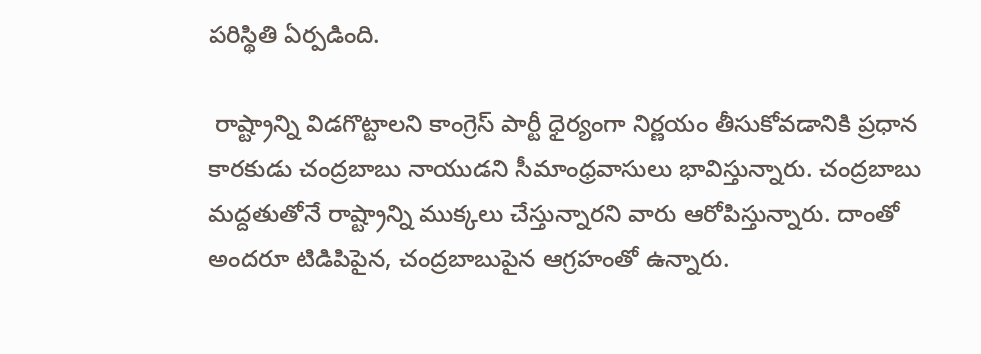పరిస్థితి ఏర్పడింది.

 రాష్ట్రాన్ని విడగొట్టాలని కాంగ్రెస్ పార్టీ ధైర్యంగా నిర్ణయం తీసుకోవడానికి ప్రధాన కారకుడు చంద్రబాబు నాయుడని సీమాంధ్రవాసులు భావిస్తున్నారు. చంద్రబాబు మద్దతుతోనే రాష్ట్రాన్ని ముక్కలు చేస్తున్నారని వారు ఆరోపిస్తున్నారు. దాంతో అందరూ టిడిపిపైన, చంద్రబాబుపైన ఆగ్రహంతో ఉన్నారు.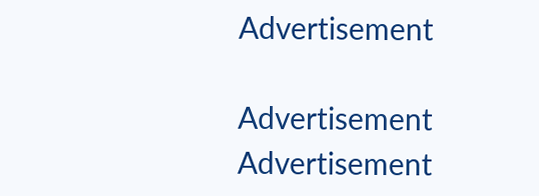Advertisement

Advertisement
Advertisement